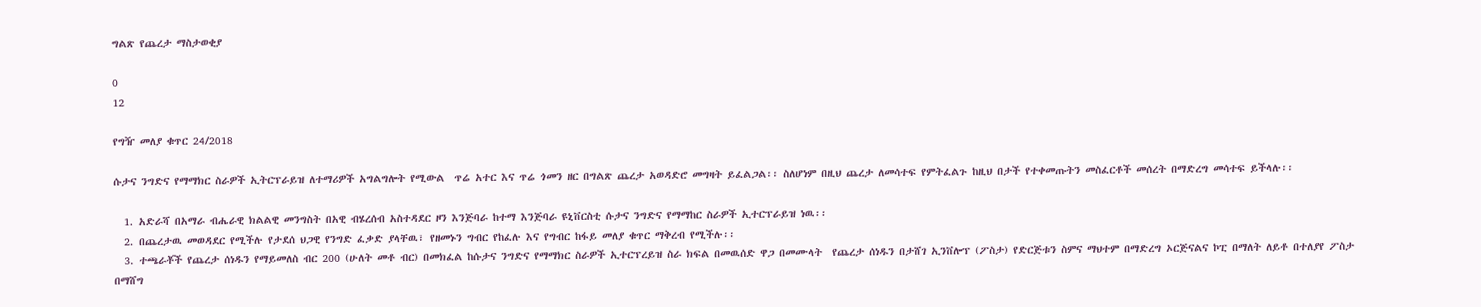ግልጽ የጨረታ ማስታወቂያ

0
12

የግዥ መለያ ቁጥር 24/2018

ሱታና ንግድና የማማክር ስራዎች ኢትርፕራይዝ ለተማሪዎች አግልግሎት የሚውል  ጥሬ አተር እና ጥሬ ጎመን ዘር በግልጽ ጨረታ አወዳድሮ መግዛት ይፈልጋል፡፡ ስለሆነም በዚህ ጨረታ ለመሳተፍ የምትፈልጉ ከዚህ በታች የተቀመጡትን መስፈርቶች መሰረት በማድረግ መሳተፍ ይችላሉ፡፡

  1. አድራሻ በአማራ ብሔራዊ ክልልዊ መንግስት በአዊ ብሄረሰብ አስተዳደር ዞን እንጅባራ ከተማ እንጅባራ ዩኒቨርስቲ ሱታና ንግድና የማማከር ስራዎች ኢተርፕራይዝ ነዉ፡፡
  2. በጨረታዉ መወዳደር የሚችሉ የታደሰ ህጋዊ የንግድ ፈቃድ ያላቸዉ፣ የዘመኑን ግብር የከፈሉ እና የግብር ከፋይ መለያ ቁጥር ማቅረብ የሚችሉ፡፡
  3. ተጫራቾች የጨረታ ሰነዱን የማይመለስ ብር 200 (ሁለት መቶ ብር) በመክፈል ከሱታና ንግድና የማማክር ስራዎች ኢተርፕረይዝ ስራ ክፍል በመዉሰድ ዋጋ በመሙላት  የጨረታ ሰነዱን በታሸገ ኢንቨሎፕ (ፖስታ) የድርጅቱን ስምና ማህተም በማድረግ ኦርጅናልና ኮፒ በማለት ለይቶ በተለያየ ፖስታ በማሸግ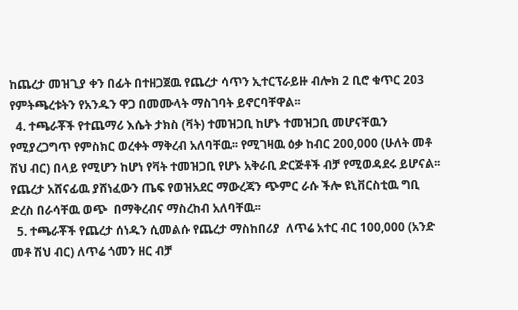ከጨረታ መዝጊያ ቀን በፊት በተዘጋጀዉ የጨረታ ሳጥን ኢተርፕራይዙ ብሎክ 2 ቢሮ ቁጥር 203 የምትጫረቱትን የአንዱን ዋጋ በመሙላት ማስገባት ይኖርባቸዋል፡፡
  4. ተጫራቾች የተጨማሪ እሴት ታክስ (ቫት) ተመዝጋቢ ከሆኑ ተመዝጋቢ መሆናቸዉን የሚያረጋግጥ የምስክር ወረቀት ማቅረብ አለባቸዉ፡፡ የሚገዛዉ ዕቃ ከብር 200,000 (ሁለት መቶ ሽህ ብር) በላይ የሚሆን ከሆነ የቫት ተመዝጋቢ የሆኑ አቅራቢ ድርጅቶች ብቻ የሚወዳደሩ ይሆናል፡፡ የጨረታ አሸናፊዉ ያሸነፈውን ጤፍ የወዝአደር ማውረጃን ጭምር ራሱ ችሎ ዩኒቨርስቲዉ ግቢ ድረስ በራሳቸዉ ወጭ  በማቅረብና ማስረከብ አለባቸዉ፡፡
  5. ተጫራቾች የጨረታ ሰነዱን ሲመልሱ የጨረታ ማስከበሪያ  ለጥሬ አተር ብር 100,000 (አንድ መቶ ሽህ ብር) ለጥሬ ጎመን ዘር ብቻ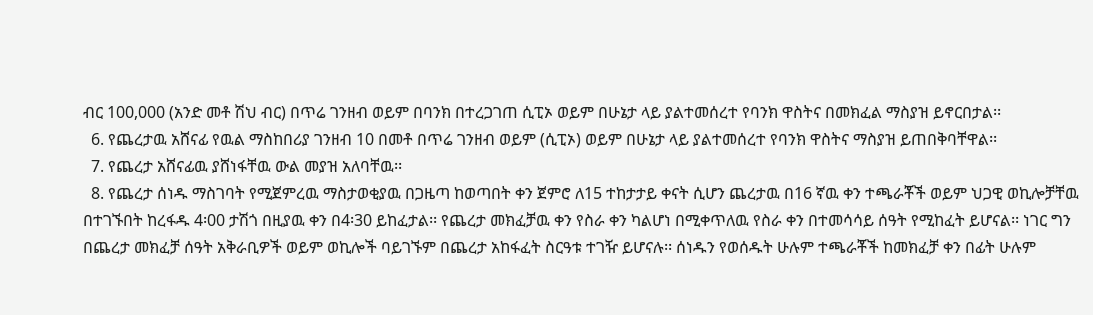ብር 100,000 (አንድ መቶ ሽህ ብር) በጥሬ ገንዘብ ወይም በባንክ በተረጋገጠ ሲፒኦ ወይም በሁኔታ ላይ ያልተመሰረተ የባንክ ዋስትና በመክፈል ማስያዝ ይኖርበታል፡፡
  6. የጨረታዉ አሸናፊ የዉል ማስከበሪያ ገንዘብ 10 በመቶ በጥሬ ገንዘብ ወይም (ሲፒኦ) ወይም በሁኔታ ላይ ያልተመሰረተ የባንክ ዋስትና ማስያዝ ይጠበቅባቸዋል፡፡
  7. የጨረታ አሸናፊዉ ያሸነፋቸዉ ውል መያዝ አለባቸዉ፡፡
  8. የጨረታ ሰነዱ ማስገባት የሚጀምረዉ ማስታወቂያዉ በጋዜጣ ከወጣበት ቀን ጀምሮ ለ15 ተከታታይ ቀናት ሲሆን ጨረታዉ በ16 ኛዉ ቀን ተጫራቾች ወይም ህጋዊ ወኪሎቻቸዉ በተገኙበት ከረፋዱ 4፡00 ታሽጎ በዚያዉ ቀን በ4፡30 ይከፈታል፡፡ የጨረታ መክፈቻዉ ቀን የስራ ቀን ካልሆነ በሚቀጥለዉ የስራ ቀን በተመሳሳይ ሰዓት የሚከፈት ይሆናል፡፡ ነገር ግን በጨረታ መክፈቻ ሰዓት አቅራቢዎች ወይም ወኪሎች ባይገኙም በጨረታ አከፋፈት ስርዓቱ ተገዥ ይሆናሉ፡፡ ሰነዱን የወሰዱት ሁሉም ተጫራቾች ከመክፈቻ ቀን በፊት ሁሉም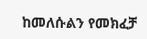ከመለሱልን የመክፈቻ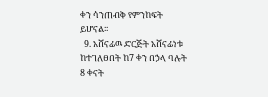ቀን ሳንጠብቅ የምንከፍት ይሆናል፡፡
  9. አሸናፊዉ ድርጅት አሸናፊነቱ ከተገለፀበት ከ7 ቀን በኃላ ባሉት 8 ቀናት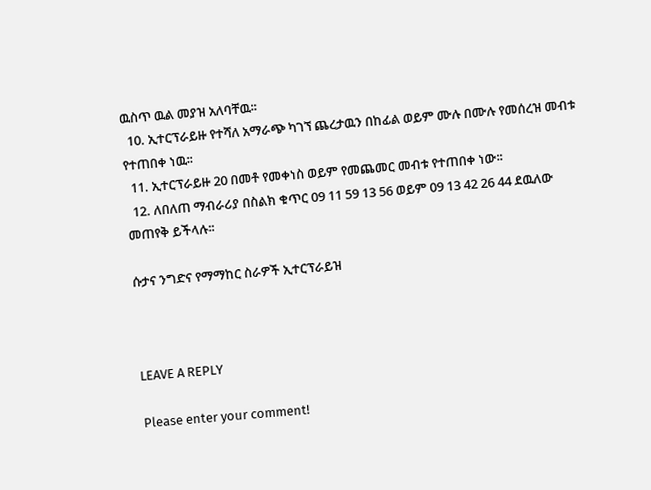ዉስጥ ዉል መያዝ አለባቸዉ፡፡
  10. ኢተርፕራይዙ የተሻለ አማራጭ ካገኘ ጨረታዉን በከፊል ወይም ሙሉ በሙሉ የመሰረዝ መብቱ የተጠበቀ ነዉ፡፡
  11. ኢተርፕራይዙ 20 በመቶ የመቀነስ ወይም የመጨመር መብቱ የተጠበቀ ነው፡፡
  12. ለበለጠ ማብራሪያ በስልክ ቁጥር 09 11 59 13 56 ወይም 09 13 42 26 44 ደዉለው መጠየቅ ይችላሉ፡፡

ሱታና ንግድና የማማከር ስራዎች ኢተርፕራይዝ



LEAVE A REPLY

Please enter your comment!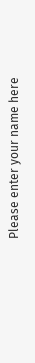Please enter your name here